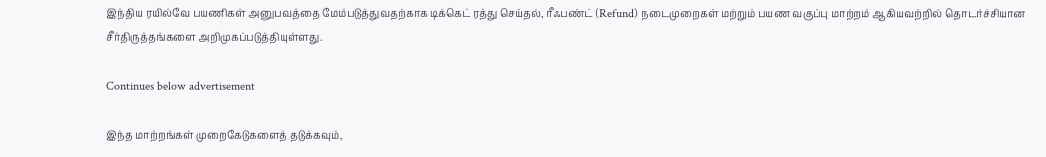இந்திய ரயில்வே பயணிகள் அனுபவத்தை மேம்படுத்துவதற்காக டிக்கெட் ரத்து செய்தல், ரீஃபண்ட் (Refund) நடைமுறைகள் மற்றும் பயண வகுப்பு மாற்றம் ஆகியவற்றில் தொடர்ச்சியான சீர்திருத்தங்களை அறிமுகப்படுத்தியுள்ளது.

Continues below advertisement

இந்த மாற்றங்கள் முறைகேடுகளைத் தடுக்கவும்,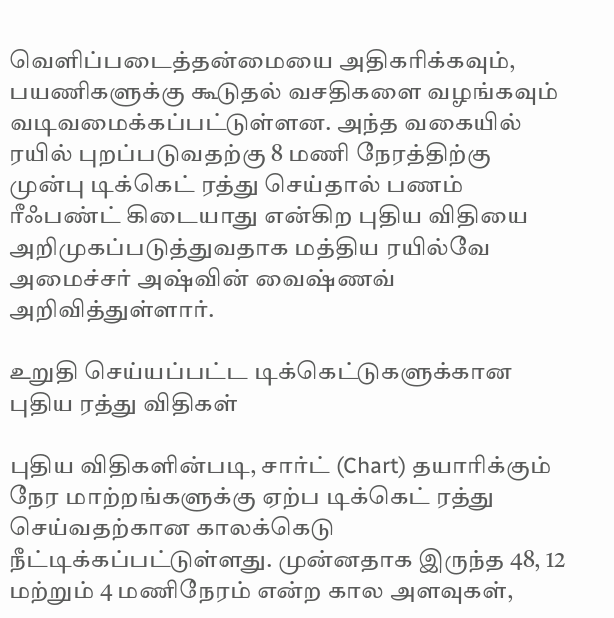வெளிப்படைத்தன்மையை அதிகரிக்கவும், பயணிகளுக்கு கூடுதல் வசதிகளை வழங்கவும் வடிவமைக்கப்பட்டுள்ளன. அந்த வகையில் ரயில் புறப்படுவதற்கு 8 மணி நேரத்திற்கு  முன்பு டிக்கெட் ரத்து செய்தால் பணம் ரீஃபண்ட் கிடையாது என்கிற புதிய விதியை அறிமுகப்படுத்துவதாக மத்திய ரயில்வே அமைச்சர் அஷ்வின் வைஷ்ணவ் அறிவித்துள்ளார்.

உறுதி செய்யப்பட்ட டிக்கெட்டுகளுக்கான புதிய ரத்து விதிகள்

புதிய விதிகளின்படி, சார்ட் (Chart) தயாரிக்கும் நேர மாற்றங்களுக்கு ஏற்ப டிக்கெட் ரத்து செய்வதற்கான காலக்கெடு நீட்டிக்கப்பட்டுள்ளது. முன்னதாக இருந்த 48, 12 மற்றும் 4 மணிநேரம் என்ற கால அளவுகள்,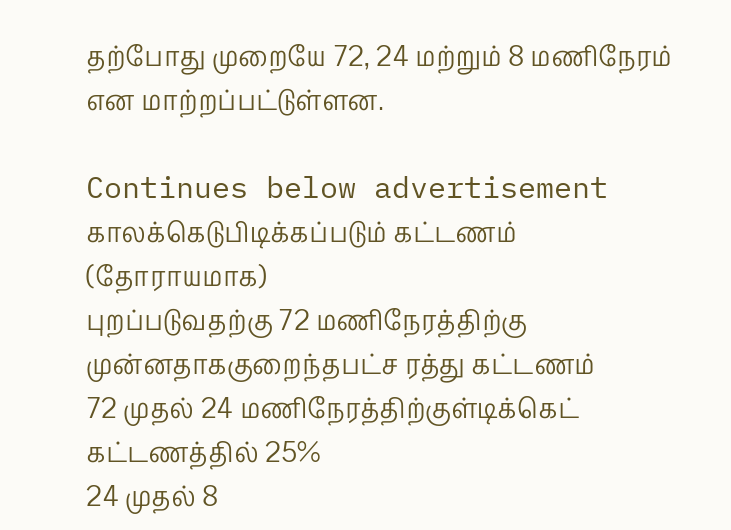தற்போது முறையே 72, 24 மற்றும் 8 மணிநேரம் என மாற்றப்பட்டுள்ளன.

Continues below advertisement
காலக்கெடுபிடிக்கப்படும் கட்டணம் (தோராயமாக)
புறப்படுவதற்கு 72 மணிநேரத்திற்கு முன்னதாககுறைந்தபட்ச ரத்து கட்டணம்
72 முதல் 24 மணிநேரத்திற்குள்டிக்கெட் கட்டணத்தில் 25%
24 முதல் 8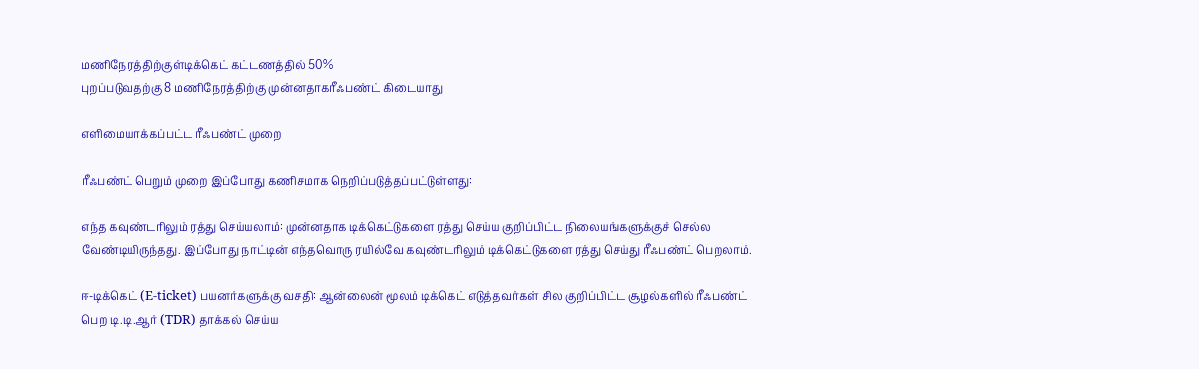மணிநேரத்திற்குள்டிக்கெட் கட்டணத்தில் 50%
புறப்படுவதற்கு 8 மணிநேரத்திற்கு முன்னதாகரீஃபண்ட் கிடையாது

எளிமையாக்கப்பட்ட ரீஃபண்ட் முறை

ரீஃபண்ட் பெறும் முறை இப்போது கணிசமாக நெறிப்படுத்தப்பட்டுள்ளது:

எந்த கவுண்டரிலும் ரத்து செய்யலாம்: முன்னதாக டிக்கெட்டுகளை ரத்து செய்ய குறிப்பிட்ட நிலையங்களுக்குச் செல்ல வேண்டியிருந்தது. இப்போது நாட்டின் எந்தவொரு ரயில்வே கவுண்டரிலும் டிக்கெட்டுகளை ரத்து செய்து ரீஃபண்ட் பெறலாம்.

ஈ-டிக்கெட் (E-ticket) பயனர்களுக்கு வசதி: ஆன்லைன் மூலம் டிக்கெட் எடுத்தவர்கள் சில குறிப்பிட்ட சூழல்களில் ரீஃபண்ட் பெற டி.டி.ஆர் (TDR) தாக்கல் செய்ய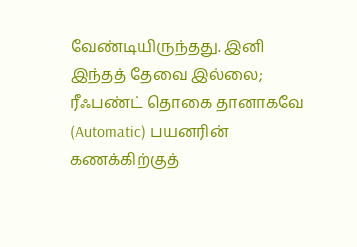வேண்டியிருந்தது. இனி இந்தத் தேவை இல்லை; ரீஃபண்ட் தொகை தானாகவே (Automatic) பயனரின் கணக்கிற்குத்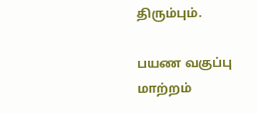திரும்பும்.

பயண வகுப்பு மாற்றம்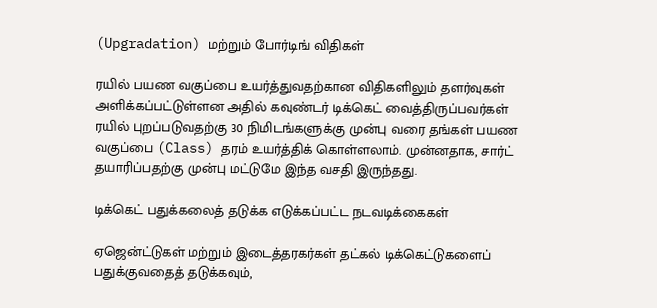(Upgradation) மற்றும் போர்டிங் விதிகள்

ரயில் பயண வகுப்பை உயர்த்துவதற்கான விதிகளிலும் தளர்வுகள் அளிக்கப்பட்டுள்ளன அதில் கவுண்டர் டிக்கெட் வைத்திருப்பவர்கள் ரயில் புறப்படுவதற்கு 30 நிமிடங்களுக்கு முன்பு வரை தங்கள் பயண வகுப்பை (Class) தரம் உயர்த்திக் கொள்ளலாம். முன்னதாக, சார்ட் தயாரிப்பதற்கு முன்பு மட்டுமே இந்த வசதி இருந்தது.

டிக்கெட் பதுக்கலைத் தடுக்க எடுக்கப்பட்ட நடவடிக்கைகள்

ஏஜென்ட்டுகள் மற்றும் இடைத்தரகர்கள் தட்கல் டிக்கெட்டுகளைப் பதுக்குவதைத் தடுக்கவும்,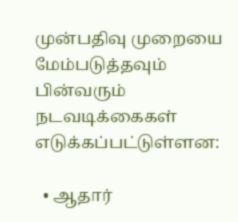முன்பதிவு முறையை மேம்படுத்தவும் பின்வரும் நடவடிக்கைகள் எடுக்கப்பட்டுள்ளன:

  • ஆதார்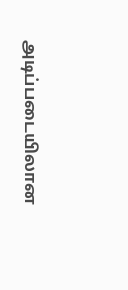அடிப்படையிலான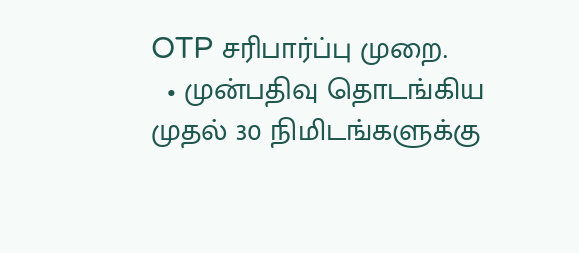OTP சரிபார்ப்பு முறை.
  • முன்பதிவு தொடங்கிய முதல் 30 நிமிடங்களுக்கு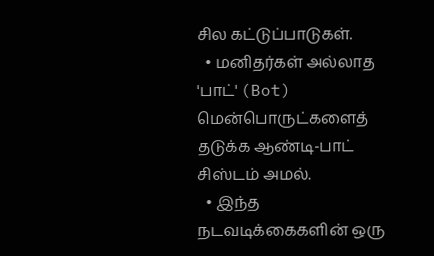சில கட்டுப்பாடுகள்.
  • மனிதர்கள் அல்லாத 'பாட்' (Bot) மென்பொருட்களைத் தடுக்க ஆண்டி-பாட் சிஸ்டம் அமல்.
  • இந்த நடவடிக்கைகளின் ஒரு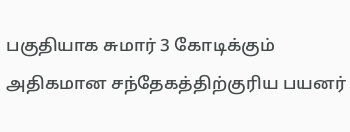பகுதியாக சுமார் 3 கோடிக்கும் அதிகமான சந்தேகத்திற்குரிய பயனர்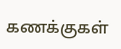கணக்குகள்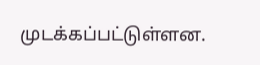முடக்கப்பட்டுள்ளன.